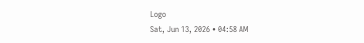Logo
Sat, Jun 13, 2026 • 04:58 AM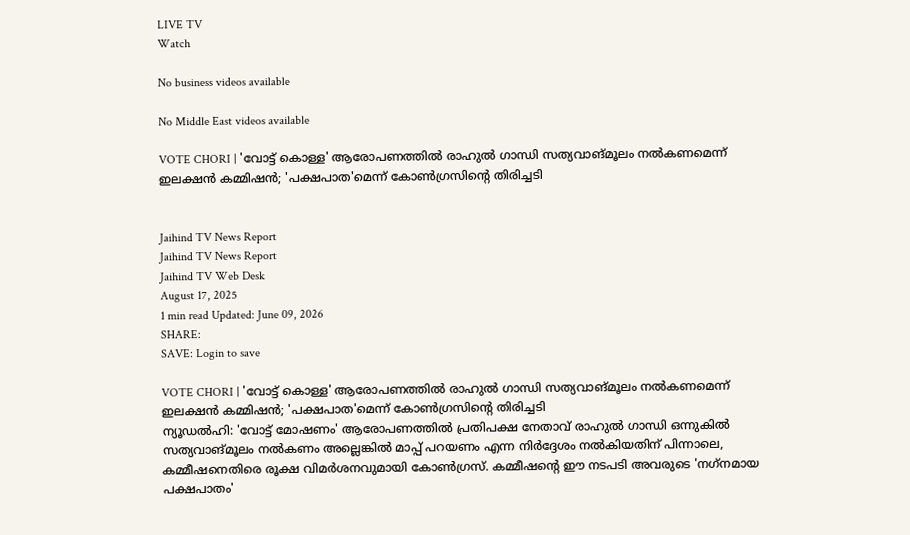LIVE TV
Watch

No business videos available

No Middle East videos available

VOTE CHORI | 'വോട്ട് കൊള്ള' ആരോപണത്തില്‍ രാഹുല്‍ ഗാന്ധി സത്യവാങ്മൂലം നല്‍കണമെന്ന് ഇലക്ഷന്‍ കമ്മിഷന്‍; 'പക്ഷപാത'മെന്ന് കോണ്‍ഗ്രസിന്റെ തിരിച്ചടി


Jaihind TV News Report
Jaihind TV News Report
Jaihind TV Web Desk
August 17, 2025
1 min read Updated: June 09, 2026
SHARE:
SAVE: Login to save

VOTE CHORI | 'വോട്ട് കൊള്ള' ആരോപണത്തില്‍ രാഹുല്‍ ഗാന്ധി സത്യവാങ്മൂലം നല്‍കണമെന്ന് ഇലക്ഷന്‍ കമ്മിഷന്‍; 'പക്ഷപാത'മെന്ന് കോണ്‍ഗ്രസിന്റെ തിരിച്ചടി
ന്യൂഡല്‍ഹി: 'വോട്ട് മോഷണം' ആരോപണത്തില്‍ പ്രതിപക്ഷ നേതാവ് രാഹുല്‍ ഗാന്ധി ഒന്നുകില്‍ സത്യവാങ്മൂലം നല്‍കണം അല്ലെങ്കില്‍ മാപ്പ് പറയണം എന്ന നിര്‍ദ്ദേശം നല്‍കിയതിന് പിന്നാലെ, കമ്മീഷനെതിരെ രൂക്ഷ വിമര്‍ശനവുമായി കോണ്‍ഗ്രസ്. കമ്മീഷന്റെ ഈ നടപടി അവരുടെ 'നഗ്‌നമായ പക്ഷപാതം'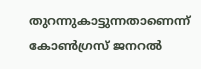തുറന്നുകാട്ടുന്നതാണെന്ന് കോണ്‍ഗ്രസ് ജനറല്‍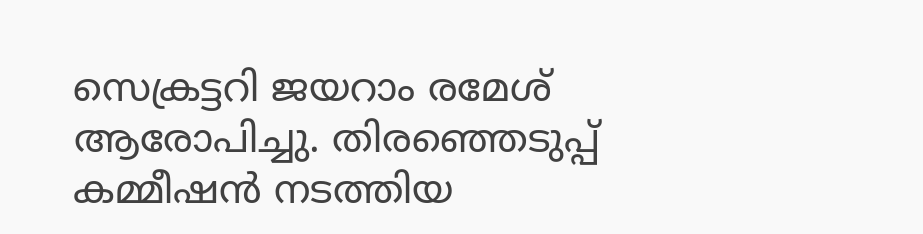സെക്രട്ടറി ജയറാം രമേശ് ആരോപിച്ചു. തിരഞ്ഞെടുപ്പ് കമ്മീഷന്‍ നടത്തിയ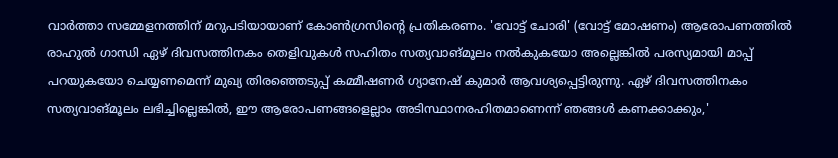വാര്‍ത്താ സമ്മേളനത്തിന് മറുപടിയായാണ് കോണ്‍ഗ്രസിന്റെ പ്രതികരണം. 'വോട്ട് ചോരി' (വോട്ട് മോഷണം) ആരോപണത്തില്‍ രാഹുല്‍ ഗാന്ധി ഏഴ് ദിവസത്തിനകം തെളിവുകള്‍ സഹിതം സത്യവാങ്മൂലം നല്‍കുകയോ അല്ലെങ്കില്‍ പരസ്യമായി മാപ്പ് പറയുകയോ ചെയ്യണമെന്ന് മുഖ്യ തിരഞ്ഞെടുപ്പ് കമ്മീഷണര്‍ ഗ്യാനേഷ് കുമാര്‍ ആവശ്യപ്പെട്ടിരുന്നു. ഏഴ് ദിവസത്തിനകം സത്യവാങ്മൂലം ലഭിച്ചില്ലെങ്കില്‍, ഈ ആരോപണങ്ങളെല്ലാം അടിസ്ഥാനരഹിതമാണെന്ന് ഞങ്ങള്‍ കണക്കാക്കും,'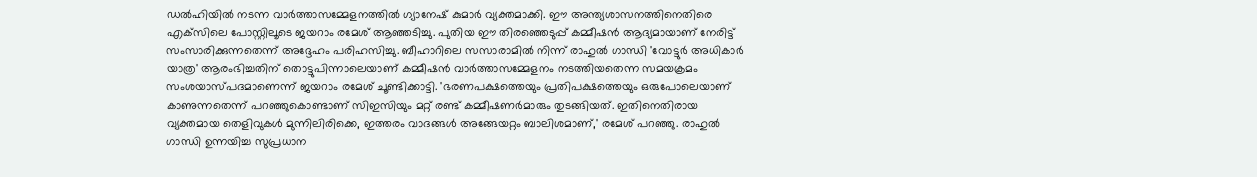ഡല്‍ഹിയില്‍ നടന്ന വാര്‍ത്താസമ്മേളനത്തില്‍ ഗ്യാനേഷ് കുമാര്‍ വ്യക്തമാക്കി. ഈ അന്ത്യശാസനത്തിനെതിരെ എക്‌സിലെ പോസ്റ്റിലൂടെ ജയറാം രമേശ് ആഞ്ഞടിച്ചു. പുതിയ ഈ തിരഞ്ഞെടുപ്പ് കമ്മീഷന്‍ ആദ്യമായാണ് നേരിട്ട് സംസാരിക്കുന്നതെന്ന് അദ്ദേഹം പരിഹസിച്ചു. ബീഹാറിലെ സസാരാമില്‍ നിന്ന് രാഹുല്‍ ഗാന്ധി 'വോട്ടുര്‍ അധികാര്‍ യാത്ര' ആരംഭിച്ചതിന് തൊട്ടുപിന്നാലെയാണ് കമ്മീഷന്‍ വാര്‍ത്താസമ്മേളനം നടത്തിയതെന്ന സമയക്രമം സംശയാസ്പദമാണെന്ന് ജയറാം രമേശ് ചൂണ്ടിക്കാട്ടി. 'ഭരണപക്ഷത്തെയും പ്രതിപക്ഷത്തെയും ഒരുപോലെയാണ് കാണുന്നതെന്ന് പറഞ്ഞുകൊണ്ടാണ് സിഇസിയും മറ്റ് രണ്ട് കമ്മീഷണര്‍മാരും തുടങ്ങിയത്. ഇതിനെതിരായ വ്യക്തമായ തെളിവുകള്‍ മുന്നിലിരിക്കെ, ഇത്തരം വാദങ്ങള്‍ അങ്ങേയറ്റം ബാലിശമാണ്,' രമേശ് പറഞ്ഞു. രാഹുല്‍ ഗാന്ധി ഉന്നയിച്ച സുപ്രധാന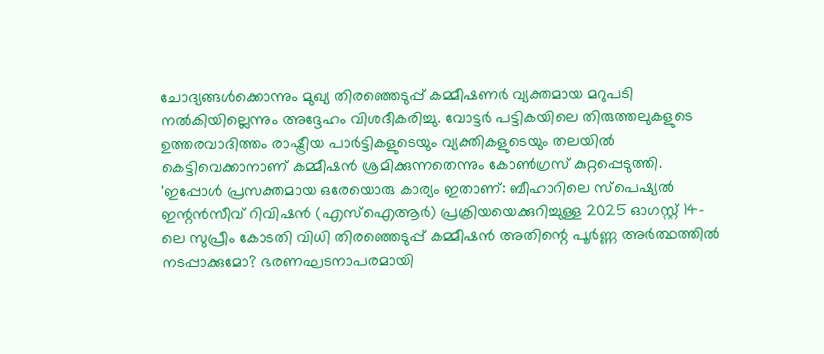ചോദ്യങ്ങള്‍ക്കൊന്നും മുഖ്യ തിരഞ്ഞെടുപ്പ് കമ്മീഷണര്‍ വ്യക്തമായ മറുപടി നല്‍കിയില്ലെന്നും അദ്ദേഹം വിശദീകരിച്ചു. വോട്ടര്‍ പട്ടികയിലെ തിരുത്തലുകളുടെ ഉത്തരവാദിത്തം രാഷ്ട്രീയ പാര്‍ട്ടികളുടെയും വ്യക്തികളുടെയും തലയില്‍ കെട്ടിവെക്കാനാണ് കമ്മീഷന്‍ ശ്രമിക്കുന്നതെന്നും കോണ്‍ഗ്രസ് കുറ്റപ്പെടുത്തി. 'ഇപ്പോള്‍ പ്രസക്തമായ ഒരേയൊരു കാര്യം ഇതാണ്: ബീഹാറിലെ സ്‌പെഷ്യല്‍ ഇന്റന്‍സീവ് റിവിഷന്‍ (എസ്‌ഐആര്‍) പ്രക്രിയയെക്കുറിച്ചുള്ള 2025 ഓഗസ്റ്റ് 14-ലെ സുപ്രീം കോടതി വിധി തിരഞ്ഞെടുപ്പ് കമ്മീഷന്‍ അതിന്റെ പൂര്‍ണ്ണ അര്‍ത്ഥത്തില്‍ നടപ്പാക്കുമോ? ഭരണഘടനാപരമായി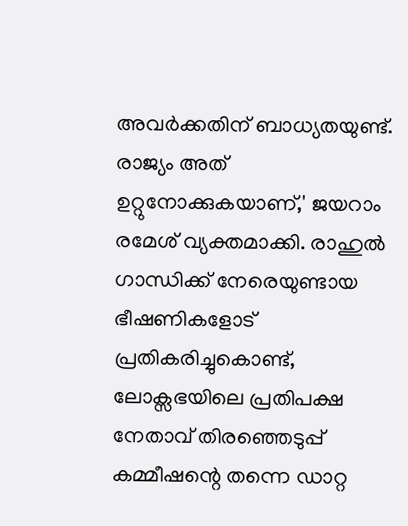അവര്‍ക്കതിന് ബാധ്യതയുണ്ട്. രാജ്യം അത് ഉറ്റുനോക്കുകയാണ്,' ജയറാം രമേശ് വ്യക്തമാക്കി. രാഹുല്‍ ഗാന്ധിക്ക് നേരെയുണ്ടായ ഭീഷണികളോട് പ്രതികരിച്ചുകൊണ്ട്, ലോക്സഭയിലെ പ്രതിപക്ഷ നേതാവ് തിരഞ്ഞെടുപ്പ് കമ്മീഷന്റെ തന്നെ ഡാറ്റ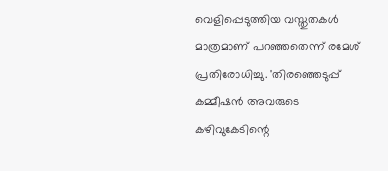വെളിപ്പെടുത്തിയ വസ്തുതകള്‍ മാത്രമാണ് പറഞ്ഞതെന്ന് രമേശ് പ്രതിരോധിച്ചു. 'തിരഞ്ഞെടുപ്പ് കമ്മീഷന്‍ അവരുടെ കഴിവുകേടിന്റെ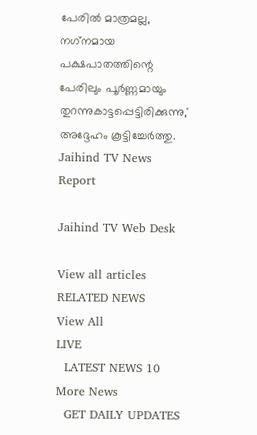പേരില്‍ മാത്രമല്ല, നഗ്‌നമായ പക്ഷപാതത്തിന്റെ പേരിലും പൂര്‍ണ്ണമായും തുറന്നുകാട്ടപ്പെട്ടിരിക്കുന്നു,' അദ്ദേഹം കൂട്ടിച്ചേര്‍ത്തു.
Jaihind TV News Report

Jaihind TV Web Desk

View all articles
RELATED NEWS
View All
LIVE
  LATEST NEWS 10
More News
  GET DAILY UPDATES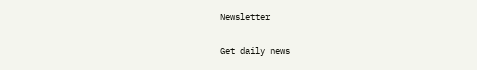Newsletter

Get daily news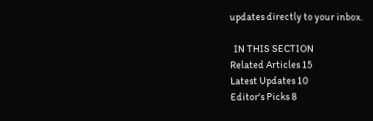updates directly to your inbox.

  IN THIS SECTION
Related Articles 15
Latest Updates 10
Editor's Picks 8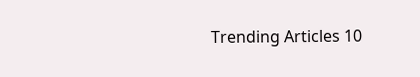Trending Articles 10